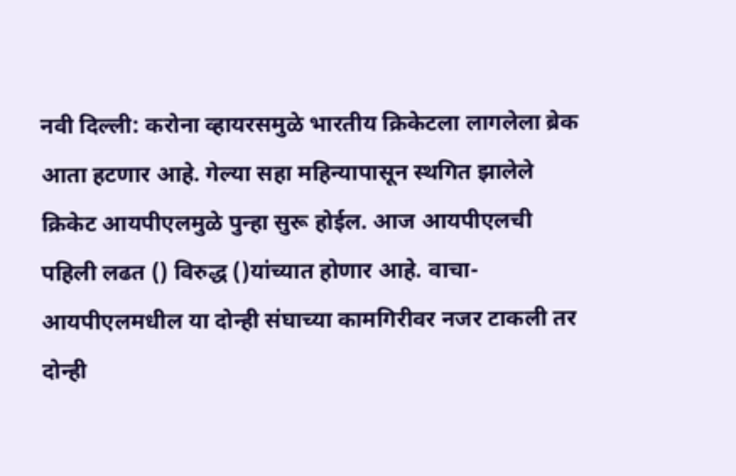नवी दिल्ली: करोना व्हायरसमुळे भारतीय क्रिकेटला लागलेला ब्रेक आता हटणार आहे. गेल्या सहा महिन्यापासून स्थगित झालेले क्रिकेट आयपीएलमुळे पुन्हा सुरू होईल. आज आयपीएलची पहिली लढत () विरुद्ध ()यांच्यात होणार आहे. वाचा- आयपीएलमधील या दोन्ही संघाच्या कामगिरीवर नजर टाकली तर दोन्ही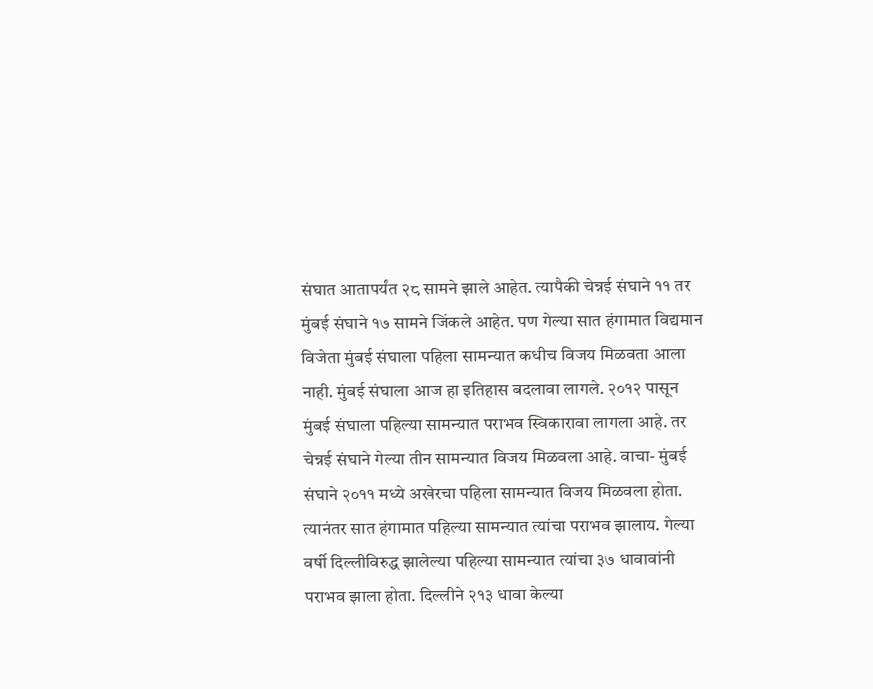संघात आतापर्यंत २८ सामने झाले आहेत. त्यापैकी चेन्नई संघाने ११ तर मुंबई संघाने १७ सामने जिंकले आहेत. पण गेल्या सात हंगामात विद्यमान विजेता मुंबई संघाला पहिला सामन्यात कधीच विजय मिळवता आला नाही. मुंबई संघाला आज हा इतिहास बदलावा लागले. २०१२ पासून मुंबई संघाला पहिल्या सामन्यात पराभव स्विकारावा लागला आहे. तर चेन्नई संघाने गेल्या तीन सामन्यात विजय मिळवला आहे. वाचा- मुंबई संघाने २०११ मध्ये अखेरचा पहिला सामन्यात विजय मिळवला होता. त्यानंतर सात हंगामात पहिल्या सामन्यात त्यांचा पराभव झालाय. गेल्या वर्षी दिल्लीविरुद्ध झालेल्या पहिल्या सामन्यात त्यांचा ३७ धावावांनी पराभव झाला होता. दिल्लीने २१३ धावा केल्या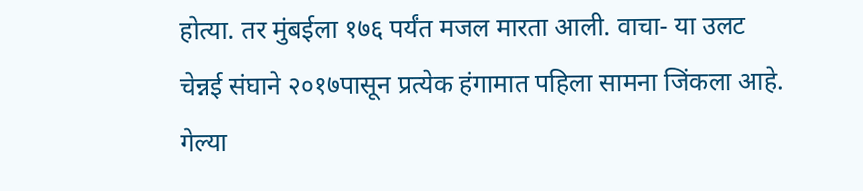होत्या. तर मुंबईला १७६ पर्यंत मजल मारता आली. वाचा- या उलट चेन्नई संघाने २०१७पासून प्रत्येक हंगामात पहिला सामना जिंकला आहे. गेल्या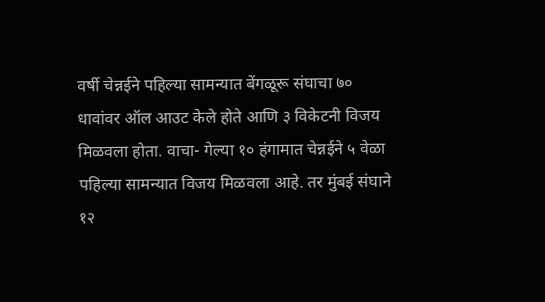वर्षी चेन्नईने पहिल्या सामन्यात बेंगळूरू संघाचा ७० धावांवर ऑल आउट केले होते आणि ३ विकेटनी विजय मिळवला होता. वाचा- गेल्या १० हंगामात चेन्नईने ५ वेळा पहिल्या सामन्यात विजय मिळवला आहे. तर मुंबई संघाने १२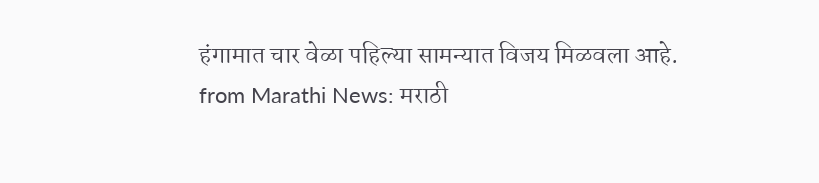हंगामात चार वेळा पहिल्या सामन्यात विजय मिळवला आहे.
from Marathi News: मराठी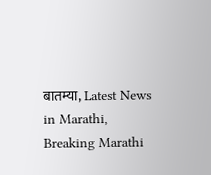बातम्या, Latest News in Marathi, Breaking Marathi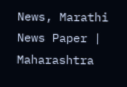News, Marathi News Paper | Maharashtra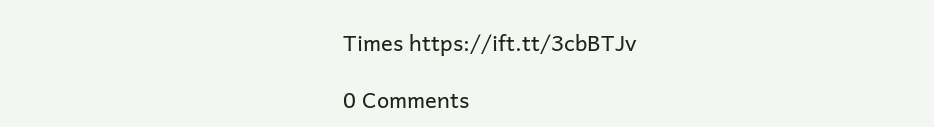Times https://ift.tt/3cbBTJv

0 Comments